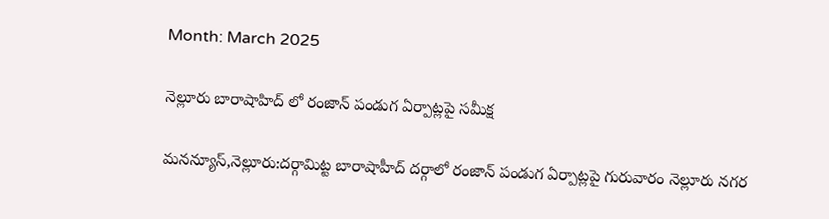Month: March 2025

నెల్లూరు బారాషాహిద్ లో రంజాన్ పండుగ ఏర్పాట్లపై సమీక్ష

మనన్యూస్,నెల్లూరు:దర్గామిట్ట బారాషాహీద్ దర్గాలో రంజాన్ పండుగ ఏర్పాట్లపై గురువారం నెల్లూరు నగర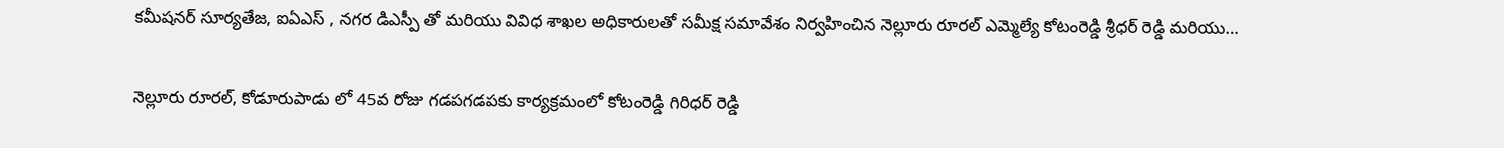కమీషనర్ సూర్యతేజ, ఐఏఎస్ , నగర డిఎస్పీ తో మరియు వివిధ శాఖల అధికారులతో సమీక్ష సమావేశం నిర్వహించిన నెల్లూరు రూరల్ ఎమ్మెల్యే కోటంరెడ్డి శ్రీధర్ రెడ్డి మరియు…

నెల్లూరు రూరల్, కోడూరుపాడు లో 45వ రోజు గడపగడపకు కార్యక్రమంలో కోటంరెడ్డి గిరిధర్ రెడ్డి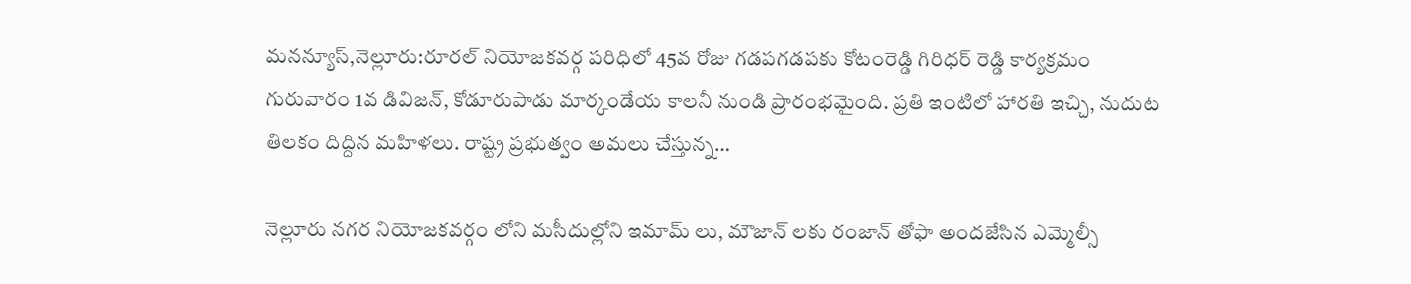మనన్యూస్,నెల్లూరు:రూరల్ నియోజకవర్గ పరిధిలో 45వ రోజు గడపగడపకు కోటంరెడ్డి గిరిధర్ రెడ్డి కార్యక్రమం గురువారం 1వ డివిజన్, కోడూరుపాడు మార్కండేయ కాలనీ నుండి ప్రారంభమైంది. ప్రతి ఇంటిలో హారతి ఇచ్చి, నుదుట తిలకం దిద్దిన మహిళలు. రాష్ట్ర ప్రభుత్వం అమలు చేస్తున్న…

నెల్లూరు నగర నియోజకవర్గం లోని మసీదుల్లోని ఇమామ్ లు, మౌజాన్ లకు రంజాన్ తోఫా అందజేసిన ఎమ్మెల్సీ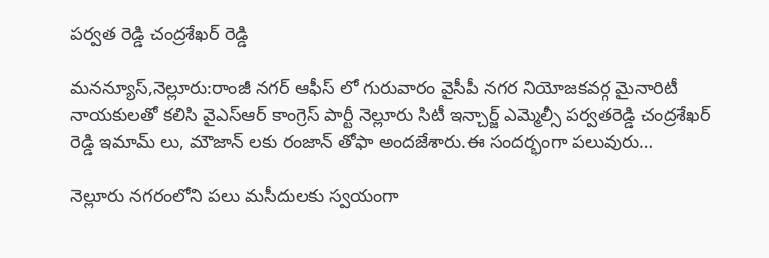పర్వత రెడ్డి చంద్రశేఖర్ రెడ్డి

మనన్యూస్,నెల్లూరు:రాంజీ నగర్ ఆఫీస్ లో గురువారం వైసీపీ నగర నియోజకవర్గ మైనారిటీ నాయకులతో కలిసి వైఎస్ఆర్ కాంగ్రెస్ పార్టీ నెల్లూరు సిటీ ఇన్చార్జ్ ఎమ్మెల్సీ పర్వతరెడ్డి చంద్రశేఖర్ రెడ్డి ఇమామ్ లు, మౌజాన్ లకు రంజాన్ తోఫా అందజేశారు.ఈ సందర్భంగా పలువురు…

నెల్లూరు నగరంలోని పలు మసీదులకు స్వయంగా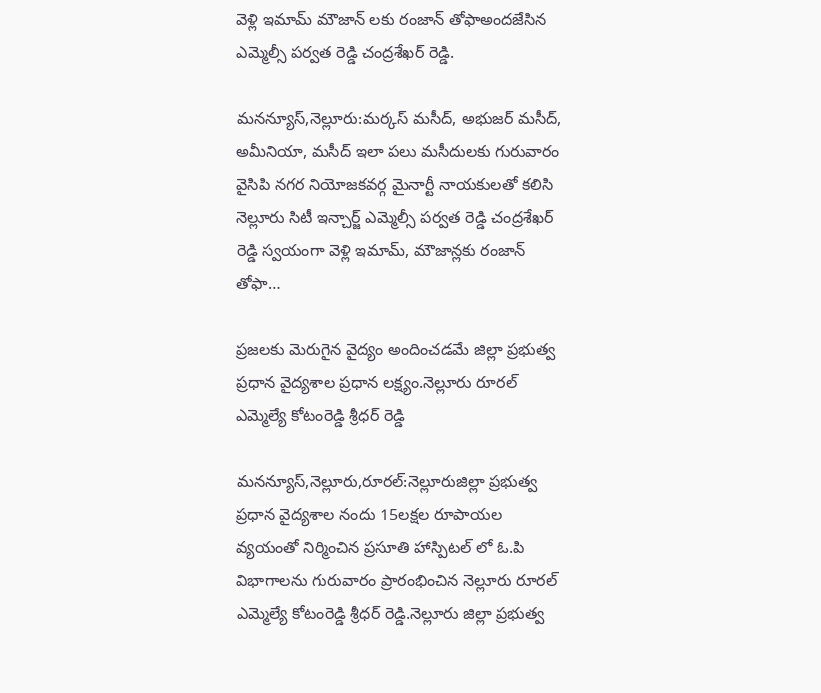వెళ్లి ఇమామ్ మౌజాన్ లకు రంజాన్ తోఫాఅందజేసిన ఎమ్మెల్సీ పర్వత రెడ్డి చంద్రశేఖర్ రెడ్డి.

మనన్యూస్,నెల్లూరు:మర్కస్ మసీద్, అభుజర్ మసీద్, అమీనియా, మసీద్ ఇలా పలు మసీదులకు గురువారం వైసిపి నగర నియోజకవర్గ మైనార్టీ నాయకులతో కలిసి నెల్లూరు సిటీ ఇన్చార్జ్ ఎమ్మెల్సీ పర్వత రెడ్డి చంద్రశేఖర్ రెడ్డి స్వయంగా వెళ్లి ఇమామ్, మౌజాన్లకు రంజాన్ తోఫా…

ప్రజలకు మెరుగైన వైద్యం అందించడమే జిల్లా ప్రభుత్వ ప్రధాన వైద్యశాల ప్రధాన లక్ష్యం.నెల్లూరు రూరల్ ఎమ్మెల్యే కోటంరెడ్డి శ్రీధర్ రెడ్డి

మనన్యూస్,నెల్లూరు,రూరల్:నెల్లూరుజిల్లా ప్రభుత్వ ప్రధాన వైద్యశాల నందు 15లక్షల రూపాయల వ్యయంతో నిర్మించిన ప్రసూతి హాస్పిటల్ లో ఓ.పి విభాగాలను గురువారం ప్రారంభించిన నెల్లూరు రూరల్ ఎమ్మెల్యే కోటంరెడ్డి శ్రీధర్ రెడ్డి.నెల్లూరు జిల్లా ప్రభుత్వ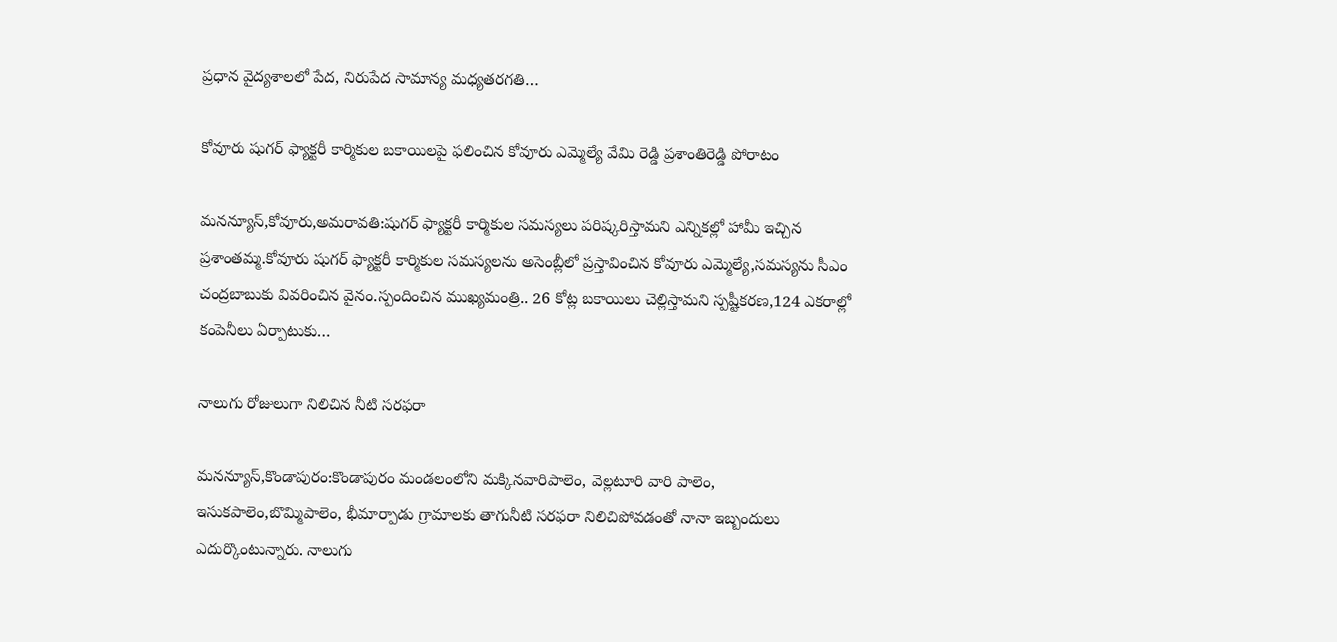ప్రధాన వైద్యశాలలో పేద, నిరుపేద సామాన్య మధ్యతరగతి…

కోవూరు షుగర్ ఫ్యాక్టరీ కార్మికుల బకాయిలపై ఫలించిన కోవూరు ఎమ్మెల్యే వేమి రెడ్డి ప్రశాంతిరెడ్డి పోరాటం

మనన్యూస్,కోవూరు,అమరావతి:షుగర్ ఫ్యాక్టరీ కార్మికుల సమస్యలు పరిష్కరిస్తామని ఎన్నికల్లో హామీ ఇచ్చిన ప్రశాంతమ్మ.కోవూరు షుగర్‌ ఫ్యాక్టరీ కార్మికుల సమస్యలను అసెంబ్లీలో ప్రస్తావించిన కోవూరు ఎమ్మెల్యే,సమస్యను సీఎం చంద్రబాబుకు వివరించిన వైనం.స్పందించిన ముఖ్యమంత్రి.. 26 కోట్ల బకాయిలు చెల్లిస్తామని స్పష్టీకరణ,124 ఎకరాల్లో కంపెనీలు ఏర్పాటుకు…

నాలుగు రోజులుగా నిలిచిన నీటి సరఫరా

మనన్యూస్,కొండాపురం:కొండాపురం మండలంలోని మక్కినవారిపాలెం, వెల్లటూరి వారి పాలెం, ఇసుకపాలెం,బొమ్మిపాలెం, భీమార్పాడు గ్రామాలకు తాగునీటి సరఫరా నిలిచిపోవడంతో నానా ఇబ్బందులు ఎదుర్కొంటున్నారు. నాలుగు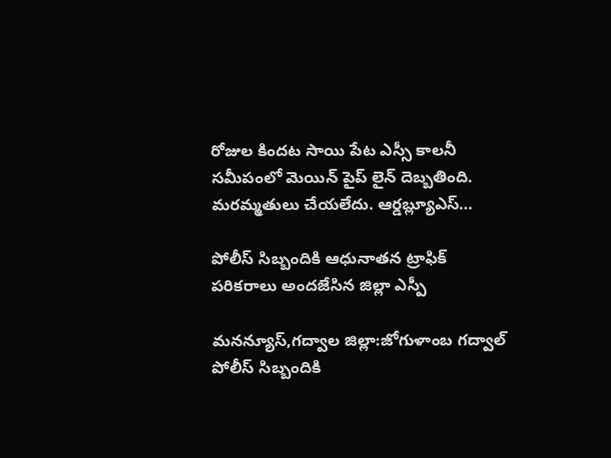రోజుల కిందట సాయి పేట ఎస్సీ కాలనీ సమీపంలో మెయిన్ పైప్ లైన్ దెబ్బతింది. మరమ్మతులు చేయలేదు. ఆర్డబ్ల్యూఎస్…

పోలీస్ సిబ్బందికి ఆధునాతన ట్రాఫిక్ పరికరాలు అందజేసిన జిల్లా ఎస్పీ

మనన్యూస్,గద్వాల జిల్లా:జోగుళాంబ గద్వాల్ పోలీస్ సిబ్బందికి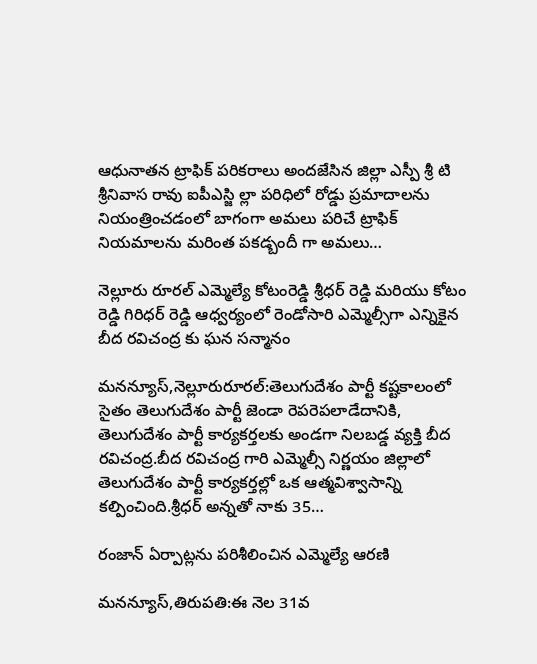ఆధునాతన ట్రాఫిక్ పరికరాలు అందజేసిన జిల్లా ఎస్పీ శ్రీ టి శ్రీనివాస రావు ఐపీఎస్జి ల్లా పరిధిలో రోడ్డు ప్రమాదాలను నియంత్రించడంలో బాగంగా అమలు పరిచే ట్రాఫిక్ నియమాలను మరింత పకడ్బందీ గా అమలు…

నెల్లూరు రూరల్ ఎమ్మెల్యే కోటంరెడ్డి శ్రీధర్ రెడ్డి మరియు కోటం రెడ్డి గిరిధర్ రెడ్డి ఆధ్వర్యంలో రెండోసారి ఎమ్మెల్సీగా ఎన్నికైన బీద రవిచంద్ర కు ఘన సన్మానం

మనన్యూస్,నెల్లూరురూరల్:తెలుగుదేశం పార్టీ కష్టకాలంలో సైతం తెలుగుదేశం పార్టీ జెండా రెపరెపలాడేదానికి, తెలుగుదేశం పార్టీ కార్యకర్తలకు అండగా నిలబడ్డ వ్యక్తి బీద రవిచంద్ర.బీద రవిచంద్ర గారి ఎమ్మెల్సీ నిర్ణయం జిల్లాలో తెలుగుదేశం పార్టీ కార్యకర్తల్లో ఒక ఆత్మవిశ్వాసాన్ని కల్పించింది.శ్రీధర్ అన్నతో నాకు 35…

రంజాన్ ఏర్పాట్ల‌ను ప‌రిశీలించిన ఎమ్మెల్యే ఆర‌ణి

మనన్యూస్,తిరుప‌తి:ఈ నెల 31వ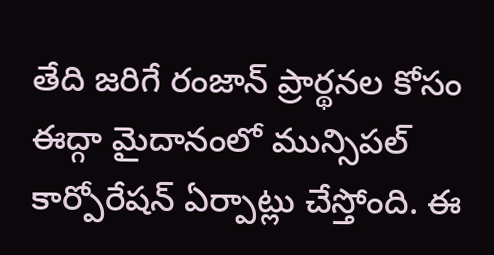తేది జ‌రిగే రంజాన్ ప్రార్థ‌న‌ల కోసం ఈద్గా మైదానంలో మున్సిప‌ల్ కార్పోరేష‌న్ ఏర్పాట్లు చేస్తోంది. ఈ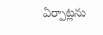ఏర్పాట్ల‌ను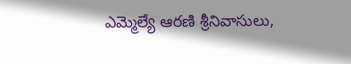ఎమ్మెల్యే ఆర‌ణి శ్రీనివాసులు,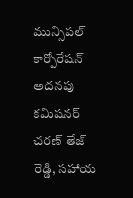మున్సిప‌ల్ కార్పోరేష‌న్ అద‌న‌పు క‌మిష‌న‌ర్ చ‌ర‌ణ్ తేజ్ రెడ్డి, స‌హాయ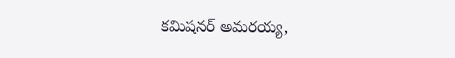క‌మిష‌న‌ర్ అమ‌రయ్య‌,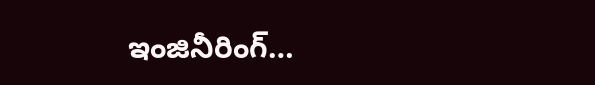ఇంజినీరింగ్…